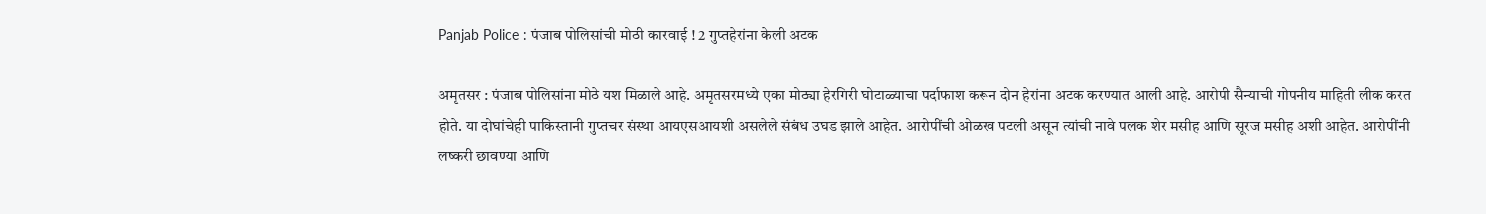Panjab Police : पंजाब पोलिसांची मोठी कारवाई ! 2 गुप्तहेरांना केली अटक

अमृतसर : पंजाब पोलिसांना मोठे यश मिळाले आहे. अमृतसरमध्ये एका मोठ्या हेरगिरी घोटाळ्याचा पर्दाफाश करून दोन हेरांना अटक करण्यात आली आहे. आरोपी सैन्याची गोपनीय माहिती लीक करत होते. या दोघांचेही पाकिस्तानी गुप्तचर संस्था आयएसआयशी असलेले संबंध उघड झाले आहेत. आरोपींची ओळख पटली असून त्यांची नावे पलक शेर मसीह आणि सूरज मसीह अशी आहेत. आरोपींनी लष्करी छावण्या आणि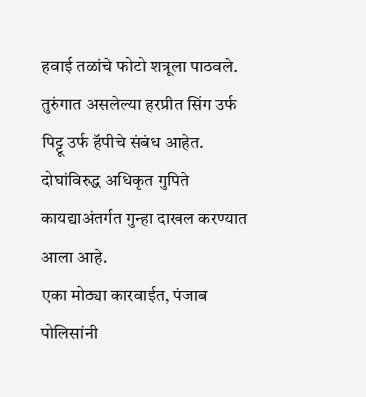हवाई तळांचे फोटो शत्रूला पाठवले. तुरुंगात असलेल्या हरप्रीत सिंग उर्फ पिट्टू उर्फ हॅपीचे संबंध आहेत. दोघांविरुद्ध अधिकृत गुपिते कायद्याअंतर्गत गुन्हा दाखल करण्यात आला आहे.
एका मोठ्या कारवाईत, पंजाब पोलिसांनी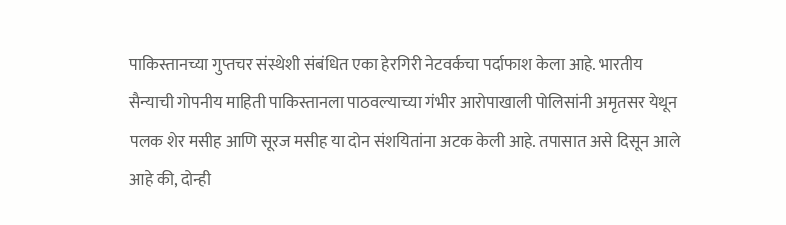पाकिस्तानच्या गुप्तचर संस्थेशी संबंधित एका हेरगिरी नेटवर्कचा पर्दाफाश केला आहे. भारतीय सैन्याची गोपनीय माहिती पाकिस्तानला पाठवल्याच्या गंभीर आरोपाखाली पोलिसांनी अमृतसर येथून पलक शेर मसीह आणि सूरज मसीह या दोन संशयितांना अटक केली आहे. तपासात असे दिसून आले आहे की, दोन्ही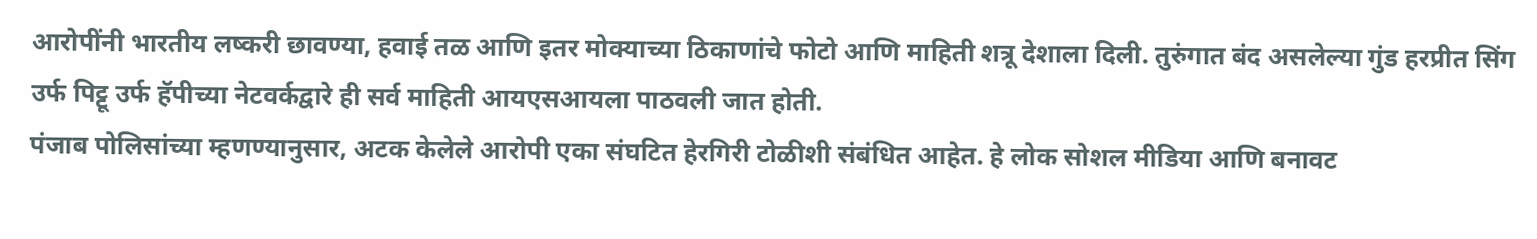आरोपींनी भारतीय लष्करी छावण्या, हवाई तळ आणि इतर मोक्याच्या ठिकाणांचे फोटो आणि माहिती शत्रू देशाला दिली. तुरुंगात बंद असलेल्या गुंड हरप्रीत सिंग उर्फ पिट्टू उर्फ हॅपीच्या नेटवर्कद्वारे ही सर्व माहिती आयएसआयला पाठवली जात होती.
पंजाब पोलिसांच्या म्हणण्यानुसार, अटक केलेले आरोपी एका संघटित हेरगिरी टोळीशी संबंधित आहेत. हे लोक सोशल मीडिया आणि बनावट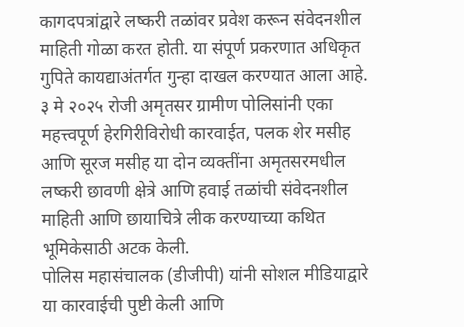कागदपत्रांद्वारे लष्करी तळांवर प्रवेश करून संवेदनशील माहिती गोळा करत होती. या संपूर्ण प्रकरणात अधिकृत गुपिते कायद्याअंतर्गत गुन्हा दाखल करण्यात आला आहे. ३ मे २०२५ रोजी अमृतसर ग्रामीण पोलिसांनी एका महत्त्वपूर्ण हेरगिरीविरोधी कारवाईत, पलक शेर मसीह आणि सूरज मसीह या दोन व्यक्तींना अमृतसरमधील लष्करी छावणी क्षेत्रे आणि हवाई तळांची संवेदनशील माहिती आणि छायाचित्रे लीक करण्याच्या कथित भूमिकेसाठी अटक केली.
पोलिस महासंचालक (डीजीपी) यांनी सोशल मीडियाद्वारे या कारवाईची पुष्टी केली आणि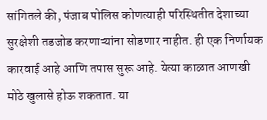सांगितले की, पंजाब पोलिस कोणत्याही परिस्थितीत देशाच्या सुरक्षेशी तडजोड करणाऱ्यांना सोडणार नाहीत. ही एक निर्णायक कारवाई आहे आणि तपास सुरू आहे. येत्या काळात आणखी मोठे खुलासे होऊ शकतात. या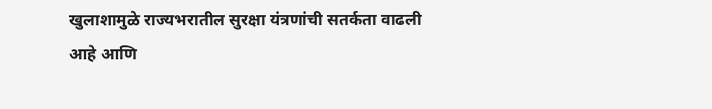खुलाशामुळे राज्यभरातील सुरक्षा यंत्रणांची सतर्कता वाढली आहे आणि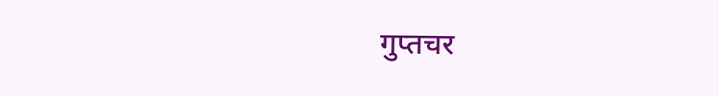गुप्तचर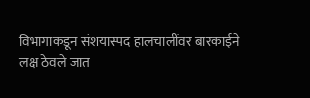विभागाकडून संशयास्पद हालचालींवर बारकाईने लक्ष ठेवले जात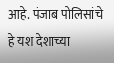आहे. पंजाब पोलिसांचे हे यश देशाच्या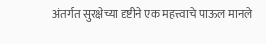अंतर्गत सुरक्षेच्या दृष्टीने एक महत्त्वाचे पाऊल मानले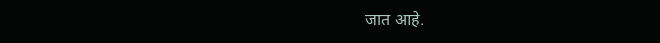जात आहे.